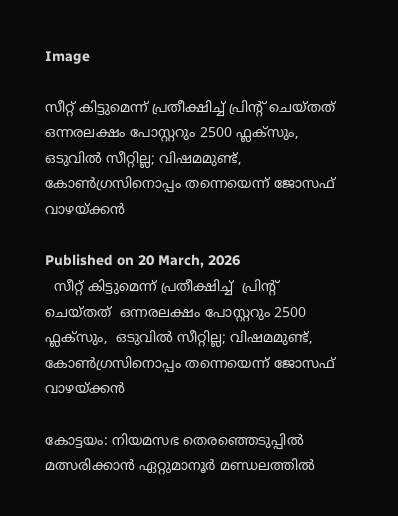Image

സീറ്റ് കിട്ടുമെന്ന് പ്രതീക്ഷിച്ച് പ്രിന്റ് ചെയ്തത് ഒന്നരലക്ഷം പോസ്റ്ററും 2500 ഫ്ലക്‌സും, ഒടുവിൽ സീറ്റില്ല; വിഷമമുണ്ട്, കോൺഗ്രസിനൊപ്പം തന്നെയെന്ന് ജോസഫ് വാഴയ്ക്കൻ

Published on 20 March, 2026
  സീറ്റ് കിട്ടുമെന്ന് പ്രതീക്ഷിച്ച്  പ്രിന്റ്  ചെയ്തത്  ഒന്നരലക്ഷം പോസ്റ്ററും 2500 ഫ്ലക്‌സും,  ഒടുവിൽ സീറ്റില്ല; വിഷമമുണ്ട്,  കോൺഗ്രസിനൊപ്പം തന്നെയെന്ന് ജോസഫ് വാഴയ്ക്കൻ

കോട്ടയം: നിയമസഭ തെരഞ്ഞെടുപ്പില്‍ മത്സരിക്കാന്‍ ഏറ്റുമാനൂര്‍ മണ്ഡലത്തില്‍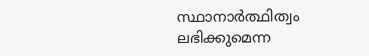സ്ഥാനാര്‍ത്ഥിത്വം ലഭിക്കുമെന്ന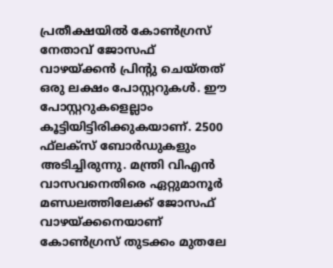പ്രതീക്ഷയില്‍ കോണ്‍ഗ്രസ് നേതാവ് ജോസഫ് വാഴയ്ക്കന്‍ പ്രിന്റു ചെയ്തത് ഒരു ലക്ഷം പോസ്റ്ററുകള്‍. ഈ പോസ്റ്ററുകളെല്ലാം കൂട്ടിയിട്ടിരിക്കുകയാണ്. 2500 ഫ്‌ലക്‌സ് ബോര്‍ഡുകളും അടിച്ചിരുന്നു. മന്ത്രി വിഎന്‍ വാസവനെതിരെ ഏറ്റുമാനൂര്‍ മണ്ഡലത്തിലേക്ക് ജോസഫ് വാഴയ്ക്കനെയാണ് കോണ്‍ഗ്രസ് തുടക്കം മുതലേ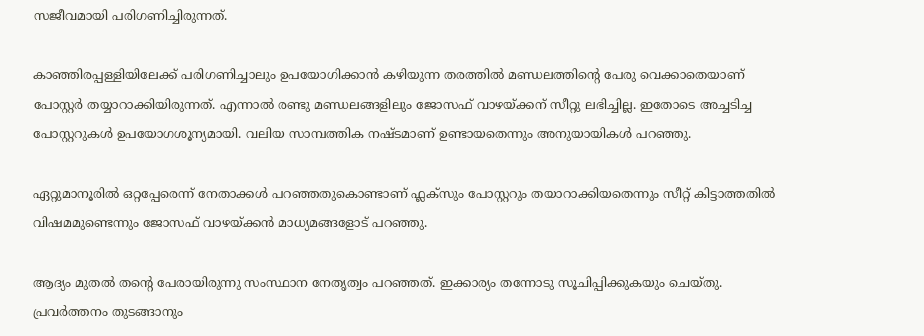സജീവമായി പരിഗണിച്ചിരുന്നത്.

കാഞ്ഞിരപ്പള്ളിയിലേക്ക് പരിഗണിച്ചാലും ഉപയോഗിക്കാന്‍ കഴിയുന്ന തരത്തില്‍ മണ്ഡലത്തിന്റെ പേരു വെക്കാതെയാണ് പോസ്റ്റര്‍ തയ്യാറാക്കിയിരുന്നത്. എന്നാല്‍ രണ്ടു മണ്ഡലങ്ങളിലും ജോസഫ് വാഴയ്ക്കന് സീറ്റു ലഭിച്ചില്ല. ഇതോടെ അച്ചടിച്ച പോസ്റ്ററുകള്‍ ഉപയോഗശൂന്യമായി. വലിയ സാമ്പത്തിക നഷ്ടമാണ് ഉണ്ടായതെന്നും അനുയായികള്‍ പറഞ്ഞു.

ഏറ്റുമാനൂരില്‍ ഒറ്റപ്പേരെന്ന് നേതാക്കള്‍ പറഞ്ഞതുകൊണ്ടാണ് ഫ്ലക്സും പോസ്റ്ററും തയാറാക്കിയതെന്നും സീറ്റ് കിട്ടാത്തതില്‍ വിഷമമുണ്ടെന്നും ജോസഫ് വാഴയ്ക്കന്‍ മാധ്യമങ്ങളോട് പറഞ്ഞു.

ആദ്യം മുതല്‍ തന്റെ പേരായിരുന്നു സംസ്ഥാന നേതൃത്വം പറഞ്ഞത്. ഇക്കാര്യം തന്നോടു സൂചിപ്പിക്കുകയും ചെയ്തു. പ്രവര്‍ത്തനം തുടങ്ങാനും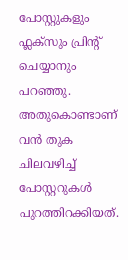പോസ്റ്റുകളും ഫ്ലക്സും പ്രിന്റ് ചെയ്യാനും പറഞ്ഞു. അതുകൊണ്ടാണ് വന്‍ തുക ചിലവഴിച്ച് പോസ്റ്ററുകള്‍ പുറത്തിറക്കിയത്.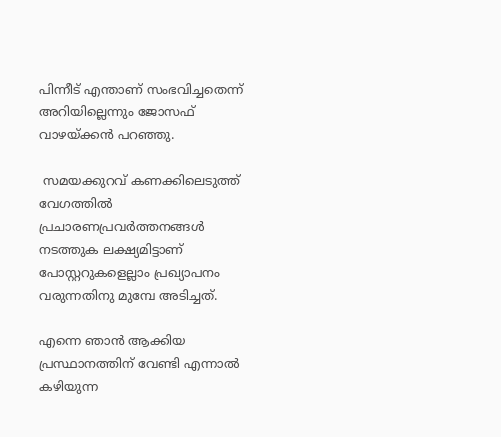പിന്നീട് എന്താണ് സംഭവിച്ചതെന്ന് അറിയില്ലെന്നും ജോസഫ് വാഴയ്ക്കൻ പറഞ്ഞു.

 സമയക്കുറവ് കണക്കിലെടുത്ത് വേഗത്തില്‍ പ്രചാരണപ്രവര്‍ത്തനങ്ങള്‍ നടത്തുക ലക്ഷ്യമിട്ടാണ് പോസ്റ്ററുകളെല്ലാം പ്രഖ്യാപനം വരുന്നതിനു മുമ്പേ അടിച്ചത്.

എന്നെ ഞാൻ ആക്കിയ പ്രസ്ഥാനത്തിന് വേണ്ടി എന്നാൽ കഴിയുന്ന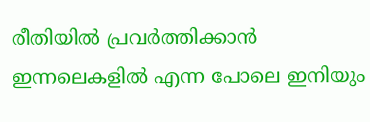രീതിയിൽ പ്രവർത്തിക്കാൻ ഇന്നലെകളിൽ എന്ന പോലെ ഇനിയും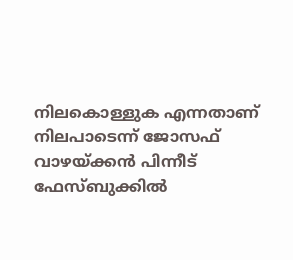നിലകൊള്ളുക എന്നതാണ് നിലപാടെന്ന് ജോസഫ് വാഴയ്ക്കൻ പിന്നീട് ഫേസ്ബുക്കിൽ‌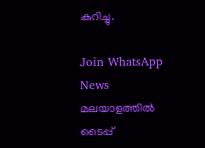കുറിച്ചു.

Join WhatsApp News
മലയാളത്തില്‍ ടൈപ്പ്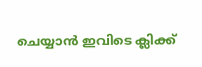ചെയ്യാന്‍ ഇവിടെ ക്ലിക്ക്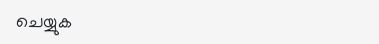ചെയ്യുക